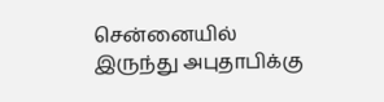சென்னையில் இருந்து அபுதாபிக்கு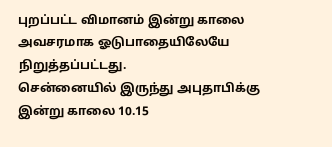புறப்பட்ட விமானம் இன்று காலை அவசரமாக ஓடுபாதையிலேயே நிறுத்தப்பட்டது.
சென்னையில் இருந்து அபுதாபிக்கு இன்று காலை 10.15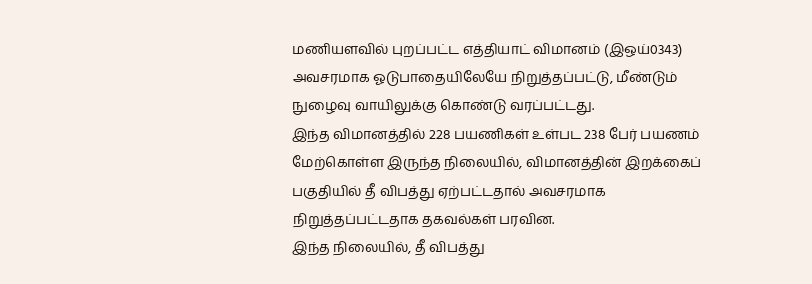மணியளவில் புறப்பட்ட எத்தியாட் விமானம் (இஒய்0343) அவசரமாக ஓடுபாதையிலேயே நிறுத்தப்பட்டு, மீண்டும் நுழைவு வாயிலுக்கு கொண்டு வரப்பட்டது.
இந்த விமானத்தில் 228 பயணிகள் உள்பட 238 பேர் பயணம் மேற்கொள்ள இருந்த நிலையில், விமானத்தின் இறக்கைப் பகுதியில் தீ விபத்து ஏற்பட்டதால் அவசரமாக நிறுத்தப்பட்டதாக தகவல்கள் பரவின.
இந்த நிலையில், தீ விபத்து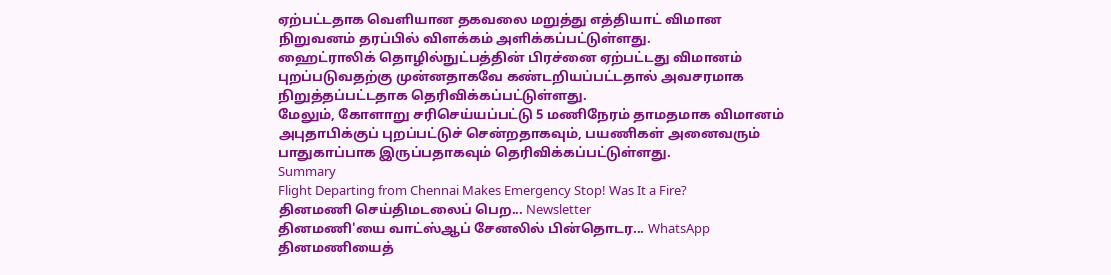ஏற்பட்டதாக வெளியான தகவலை மறுத்து எத்தியாட் விமான நிறுவனம் தரப்பில் விளக்கம் அளிக்கப்பட்டுள்ளது.
ஹைட்ராலிக் தொழில்நுட்பத்தின் பிரச்னை ஏற்பட்டது விமானம் புறப்படுவதற்கு முன்னதாகவே கண்டறியப்பட்டதால் அவசரமாக நிறுத்தப்பட்டதாக தெரிவிக்கப்பட்டுள்ளது.
மேலும், கோளாறு சரிசெய்யப்பட்டு 5 மணிநேரம் தாமதமாக விமானம் அபுதாபிக்குப் புறப்பட்டுச் சென்றதாகவும், பயணிகள் அனைவரும் பாதுகாப்பாக இருப்பதாகவும் தெரிவிக்கப்பட்டுள்ளது.
Summary
Flight Departing from Chennai Makes Emergency Stop! Was It a Fire?
தினமணி செய்திமடலைப் பெற... Newsletter
தினமணி'யை வாட்ஸ்ஆப் சேனலில் பின்தொடர... WhatsApp
தினமணியைத்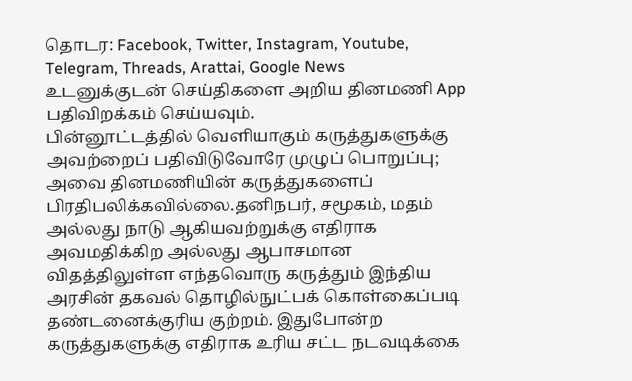தொடர: Facebook, Twitter, Instagram, Youtube, Telegram, Threads, Arattai, Google News
உடனுக்குடன் செய்திகளை அறிய தினமணி App பதிவிறக்கம் செய்யவும்.
பின்னூட்டத்தில் வெளியாகும் கருத்துகளுக்கு அவற்றைப் பதிவிடுவோரே முழுப் பொறுப்பு; அவை தினமணியின் கருத்துகளைப் பிரதிபலிக்கவில்லை.தனிநபர், சமூகம், மதம் அல்லது நாடு ஆகியவற்றுக்கு எதிராக அவமதிக்கிற அல்லது ஆபாசமான விதத்திலுள்ள எந்தவொரு கருத்தும் இந்திய அரசின் தகவல் தொழில்நுட்பக் கொள்கைப்படி தண்டனைக்குரிய குற்றம். இதுபோன்ற கருத்துகளுக்கு எதிராக உரிய சட்ட நடவடிக்கை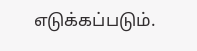எடுக்கப்படும்.